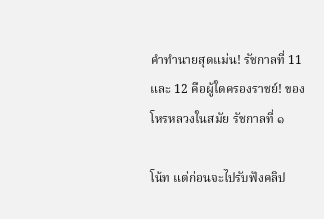คำทำนายสุดแม่น! รัชกาลที่ 11 และ 12 คือผู้ใดครองราชย์! ของ โหรหลวงในสมัย รัชกาลที่ ๑

โน้ท แต่ก่อนจะไปรับฟังคลิป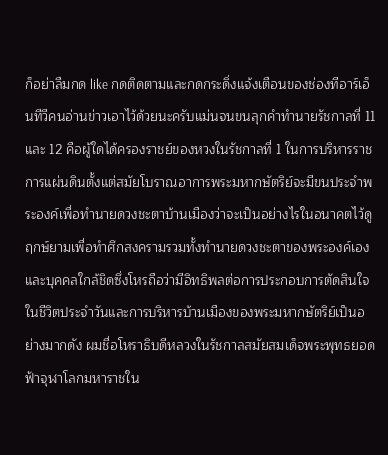ก็อย่าลืมกด like กดติดตามและกดกระดิ่งแจ้งเตือนของช่องทีอาร์เอ็นทีวีคนอ่านข่าวเอาไว้ด้วยนะครับแม่นจนขนลุกคําทํานายรัชกาลที่ 11 และ 12 คือผู้ใดได้ครองราชย์ของหวงในรัชกาลที่ 1 ในการบริหารราชการแผ่นดินตั้งแต่สมัยโบราณอาการพระมหากษัตริย์จะมีขนประจำพระองค์เพื่อทำนายดวงชะตาบ้านเมืองว่าจะเป็นอย่างไรในอนาคตไว้ดูฤกษ์ยามเพื่อทำศึกสงครามรวมทั้งทำนายดวงชะตาของพระองค์เองและบุคคลใกล้ชิดซึ่งโหรถือว่ามีอิทธิพลต่อการประกอบการตัดสินใจในชีวิตประจำวันและการบริหารบ้านเมืองของพระมหากษัตริย์เป็นอย่างมากดัง ผมชื่อโหราธิบดีหลวงในรัชกาลสมัยสมเด็จพระพุทธยอดฟ้าจุฬาโลกมหาราชใน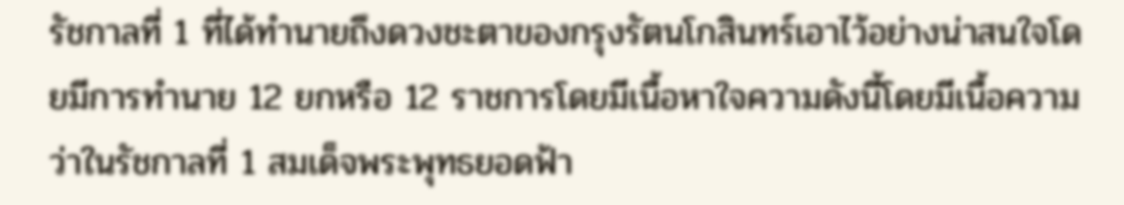รัชกาลที่ 1 ที่ได้ทำนายถึงดวงชะตาของกรุงรัตนโกสินทร์เอาไว้อย่างน่าสนใจโดยมีการทำนาย 12 ยกหรือ 12 ราชการโดยมีเนื้อหาใจความดังนี้โดยมีเนื้อความว่าในรัชกาลที่ 1 สมเด็จพระพุทธยอดฟ้า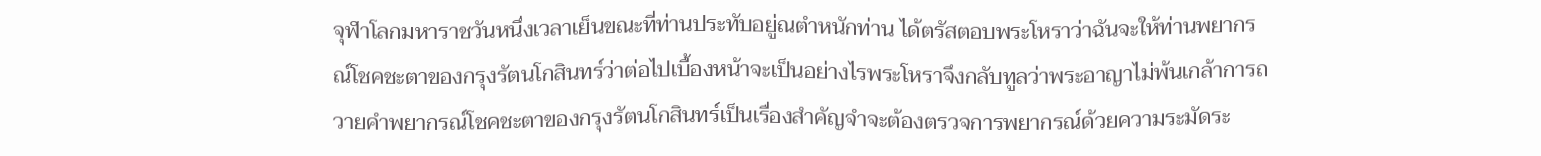จุฬาโลกมหาราชวันหนึ่งเวลาเย็นขณะที่ท่านประทับอยู่ณตำหนักท่าน ได้ตรัสตอบพระโหราว่าฉันจะให้ท่านพยากรณ์โชคชะตาของกรุงรัตนโกสินทร์ว่าต่อไปเบื้องหน้าจะเป็นอย่างไรพระโหราจึงกลับทูลว่าพระอาญาไม่พ้นเกล้าการถวายคำพยากรณ์โชคชะตาของกรุงรัตนโกสินทร์เป็นเรื่องสำคัญจำจะต้องตรวจการพยากรณ์ด้วยความระมัดระ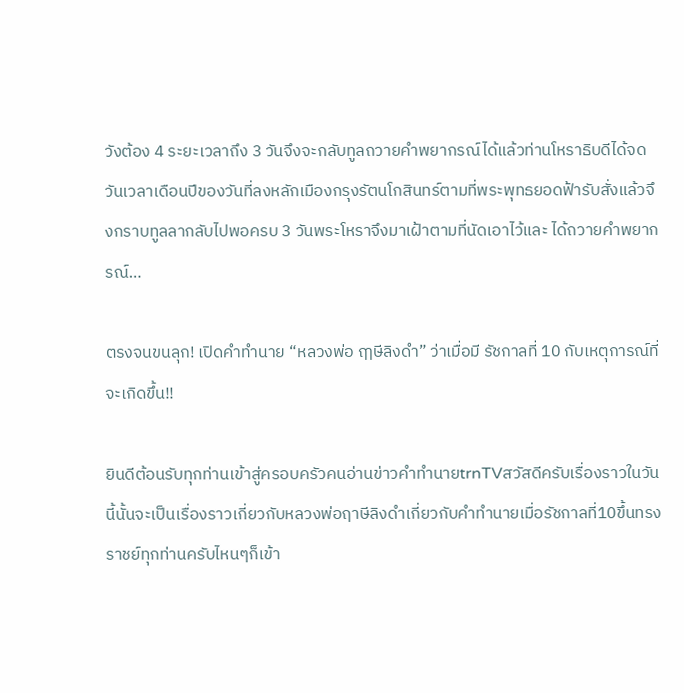วังต้อง 4 ระยะเวลาถึง 3 วันจึงจะกลับทูลถวายคำพยากรณ์ได้แล้วท่านโหราธิบดีได้จดวันเวลาเดือนปีของวันที่ลงหลักเมืองกรุงรัตนโกสินทร์ตามที่พระพุทธยอดฟ้ารับสั่งแล้วจึงกราบทูลลากลับไปพอครบ 3 วันพระโหราจึงมาเฝ้าตามที่นัดเอาไว้และ ได้ถวายคำพยากรณ์…

ตรงจนขนลุก! เปิดคำทำนาย “หลวงพ่อ ฤๅษีลิงดำ” ว่าเมื่อมี รัชกาลที่ 10 กับเหตุการณ์ที่จะเกิดขึ้น!!

ยินดีต้อนรับทุกท่านเข้าสู่ครอบครัวคนอ่านข่าวคำทำนายtrnTVสวัสดีครับเรื่องราวในวันนี้นั้นจะเป็นเรื่องราวเกี่ยวกับหลวงพ่อฤาษีลิงดำเกี่ยวกับคำทำนายเมื่อรัชกาลที่10ขึ้นทรงราชย์ทุกท่านครับไหนๆก็เข้า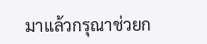มาแล้วกรุณาช่วยก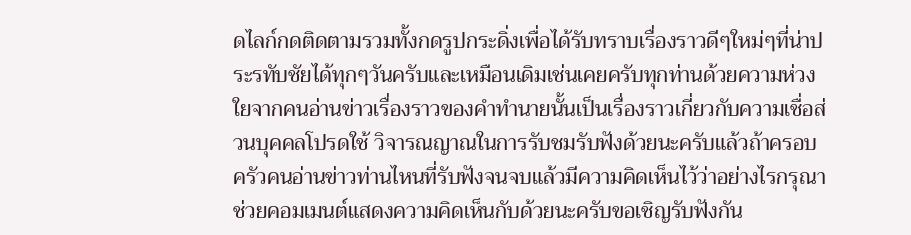ดไลก์กดติดตามรวมทั้งกดรูปกระดิ่งเพื่อได้รับทราบเรื่องราวดีๆใหม่ๆที่น่าประรทับชัยได้ทุกๆวันครับและเหมือนเดิมเช่นเคยครับทุกท่านด้วยความห่วงใยจากคนอ่านข่าวเรื่องราวของคำทำนายนั้นเป็นเรื่องราวเกี่ยวกับความเชื่อส่วนบุคคลโปรดใช้ วิจารณญาณในการรับชมรับฟังด้วยนะครับแล้วถ้าครอบครัวคนอ่านข่าวท่านไหนที่รับฟังจนจบแล้วมีความคิดเห็นไว้ว่าอย่างไรกรุณาช่วยคอมเมนต์แสดงความคิดเห็นกับด้วยนะครับขอเชิญรับฟังกัน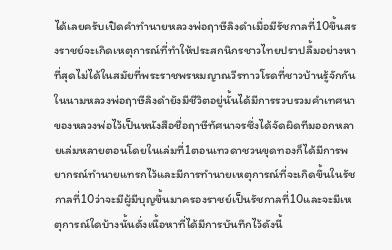ได้เลยครับเปิดคำทำนายหลวงพ่อฤาษีลิงดำเมื่อมีรัชกาลที่10ขึ้นสรงราชย์จะเกิดเหตุการณ์ที่ทำให้ประสกนิกรชาวไทยปราปลื้มอย่างหาที่สุดไม่ได้ในสมัยที่พระราชพรหมญาณวีรทาวโรดที่ชาวบ้านรู้จักกันในนามหลวงพ่อฤาษีลิงดำยังมีชีวิตอยู่นั้นได้มีการรวบรวมคำเทศนา ของหลวงพ่อไว้เป็นหนังสือชื่อฤาษีทัศนาจรซึ่งได้จัดผิดทีมออกหลายเล่มหลายตอนโดยในเล่มที่1ตอนเทวดาชวนขุดทองก็ได้มีการพยากรณ์ทำนายแทรกไว้และมีการทำนายเหตุการณ์ที่จะเกิดขึ้นในรัชกาลที่10ว่าจะมีผู้มีบุญขึ้นมาครองราชย์เป็นรัชกาลที่10และจะมีเหตุการณ์ใดบ้างนั้นดั่งเนื้อหาที่ได้มีการบันทึกไว้ดังนี้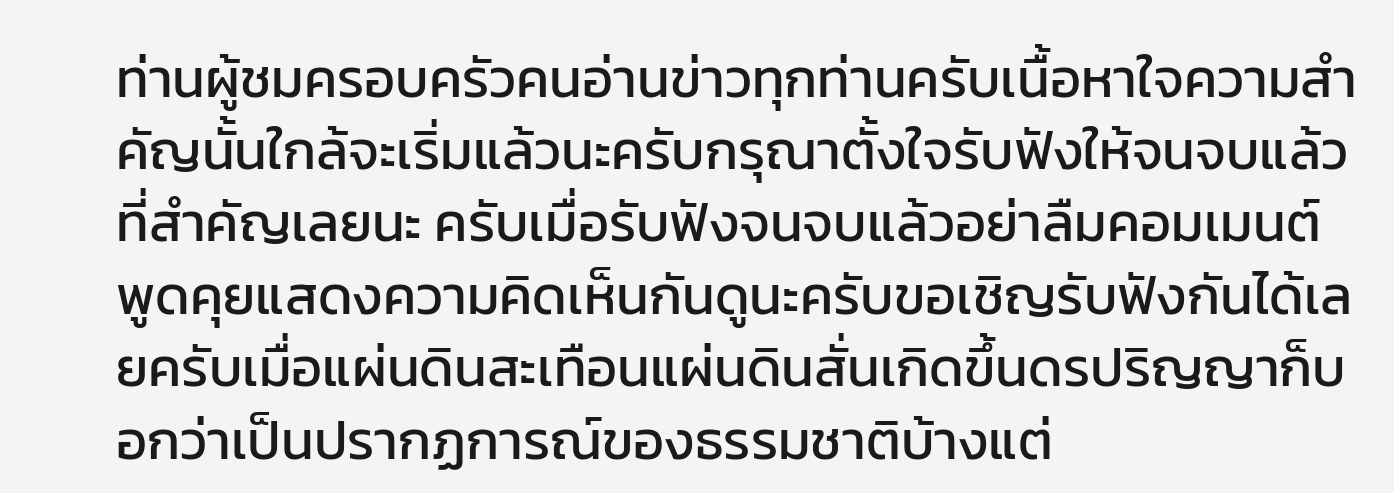ท่านผู้ชมครอบครัวคนอ่านข่าวทุกท่านครับเนื้อหาใจความสำคัญนั้นใกล้จะเริ่มแล้วนะครับกรุณาตั้งใจรับฟังให้จนจบแล้วที่สำคัญเลยนะ ครับเมื่อรับฟังจนจบแล้วอย่าลืมคอมเมนต์พูดคุยแสดงความคิดเห็นกันดูนะครับขอเชิญรับฟังกันได้เลยครับเมื่อแผ่นดินสะเทือนแผ่นดินสั่นเกิดขึ้นดรปริญญาก็บอกว่าเป็นปรากฏการณ์ของธรรมชาติบ้างแต่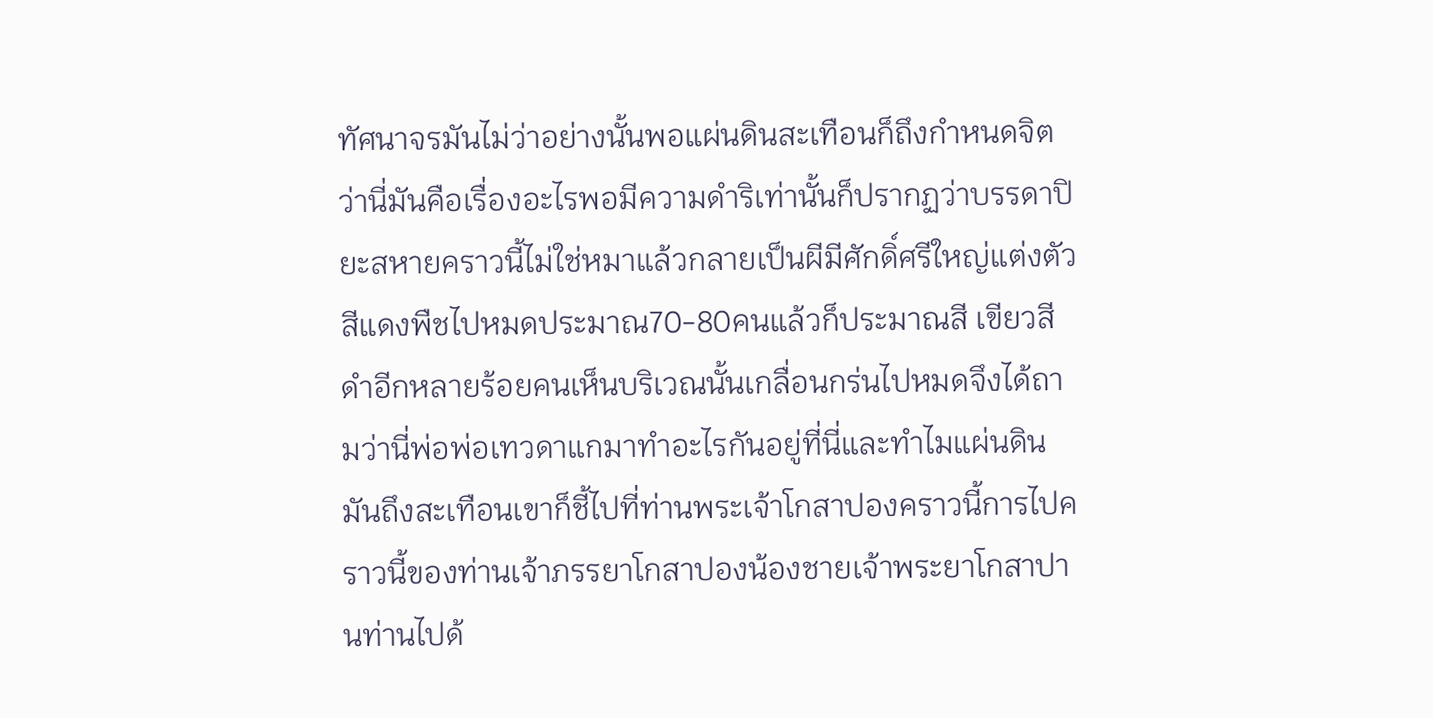ทัศนาจรมันไม่ว่าอย่างนั้นพอแผ่นดินสะเทือนก็ถึงกำหนดจิตว่านี่มันคือเรื่องอะไรพอมีความดำริเท่านั้นก็ปรากฏว่าบรรดาปิยะสหายคราวนี้ไม่ใช่หมาแล้วกลายเป็นผีมีศักดิ์ศรีใหญ่แต่งตัวสีแดงพืชไปหมดประมาณ70-80คนแล้วก็ประมาณสี เขียวสีดำอีกหลายร้อยคนเห็นบริเวณนั้นเกลื่อนกร่นไปหมดจึงได้ถามว่านี่พ่อพ่อเทวดาแกมาทำอะไรกันอยู่ที่นี่และทำไมแผ่นดินมันถึงสะเทือนเขาก็ชี้ไปที่ท่านพระเจ้าโกสาปองคราวนี้การไปคราวนี้ของท่านเจ้าภรรยาโกสาปองน้องชายเจ้าพระยาโกสาปานท่านไปด้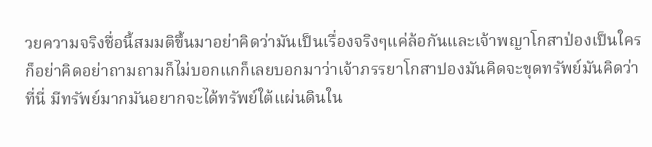วยความจริงชื่อนี้สมมติขึ้นมาอย่าคิดว่ามันเป็นเรื่องจริงๆแค่ล้อกันและเจ้าพญาโกสาป่องเป็นใครก็อย่าคิดอย่าถามถามก็ไม่บอกแกก็เลยบอกมาว่าเจ้าภรรยาโกสาปองมันคิดจะขุดทรัพย์มันคิดว่าที่นี่ มีทรัพย์มากมันอยากจะได้ทรัพย์ใต้แผ่นดินใน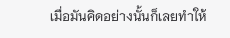เมื่อมันคิดอย่างนั้นก็เลยทำให้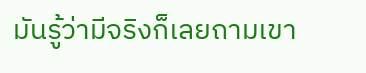มันรู้ว่ามีจริงก็เลยถามเขา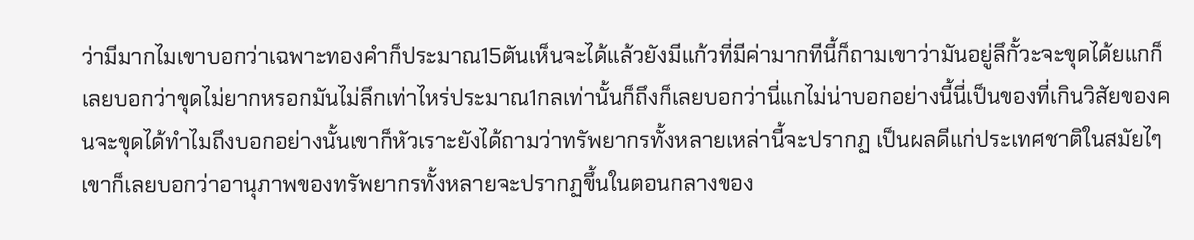ว่ามีมากไมเขาบอกว่าเฉพาะทองคำก็ประมาณ15ตันเห็นจะได้แล้วยังมีแก้วที่มีค่ามากทีนี้ก็ถามเขาว่ามันอยู่ลึกั้วะจะขุดได้ยแกก็เลยบอกว่าขุดไม่ยากหรอกมันไม่ลึกเท่าไหร่ประมาณ1กลเท่านั้นก็ถึงก็เลยบอกว่านี่แกไม่น่าบอกอย่างนี้นี่เป็นของที่เกินวิสัยของคนจะขุดได้ทำไมถึงบอกอย่างนั้นเขาก็หัวเราะยังได้ถามว่าทรัพยากรทั้งหลายเหล่านี้จะปรากฏ เป็นผลดีแก่ประเทศชาติในสมัยไๆเขาก็เลยบอกว่าอานุภาพของทรัพยากรทั้งหลายจะปรากฏขึ้นในตอนกลางของ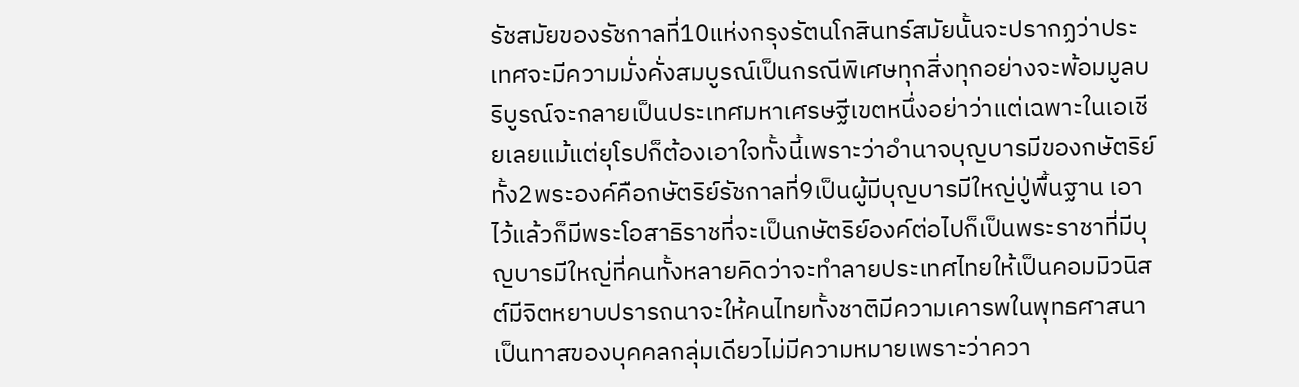รัชสมัยของรัชกาลที่10แห่งกรุงรัตนโกสินทร์สมัยนั้นจะปรากฏว่าประเทศจะมีความมั่งคั่งสมบูรณ์เป็นกรณีพิเศษทุกสิ่งทุกอย่างจะพ้อมมูลบริบูรณ์จะกลายเป็นประเทศมหาเศรษฐีเขตหนึ่งอย่าว่าแต่เฉพาะในเอเชียเลยแม้แต่ยุโรปก็ต้องเอาใจทั้งนี้เพราะว่าอำนาจบุญบารมีของกษัตริย์ทั้ง2พระองค์คือกษัตริย์รัชกาลที่9เป็นผู้มีบุญบารมีใหญ่ปู่พื้นฐาน เอาไว้แล้วก็มีพระโอสาธิราชที่จะเป็นกษัตริย์องค์ต่อไปก็เป็นพระราชาที่มีบุญบารมีใหญ่ที่คนทั้งหลายคิดว่าจะทำลายประเทศไทยให้เป็นคอมมิวนิสต์มีจิตหยาบปรารถนาจะให้คนไทยทั้งชาติมีความเคารพในพุทธศาสนาเป็นทาสของบุคคลกลุ่มเดียวไม่มีความหมายเพราะว่าควา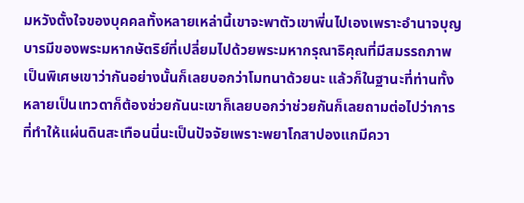มหวังตั้งใจของบุคคลทั้งหลายเหล่านี้เขาจะพาตัวเขาพี่นไปเองเพราะอำนาจบุญบารมีของพระมหากษัตริย์ที่เปลี่ยมไปด้วยพระมหากรุณาธิคุณที่มีสมรรถภาพเป็นพิเศษเขาว่ากันอย่างนั้นก็เลยบอกว่าโมทนาด้วยนะ แล้วก็ในฐานะที่ท่านทั้งหลายเป็นเทวดาก็ต้องช่วยกันนะเขาก็เลยบอกว่าช่วยกันก็เลยถามต่อไปว่าการที่ทำให้แผ่นดินสะเทือนนี่นะเป็นปัจจัยเพราะพยาโกสาปองแกมีควา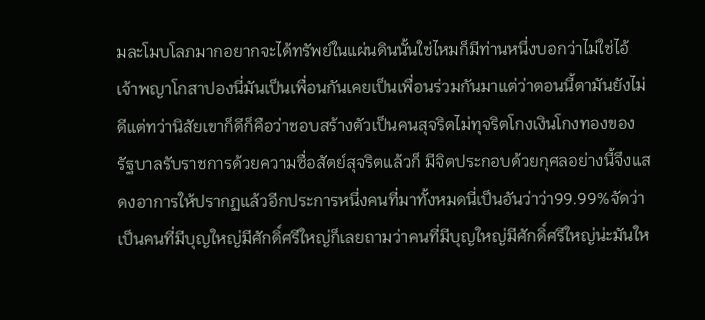มละโมบโลภมากอยากจะได้ทรัพย์ในแผ่นดินนั้นใช่ไหมก็มีท่านหนึ่งบอกว่าไม่ใช่ไอ้เจ้าพญาโกสาปองนี่มันเป็นเพื่อนกันเคยเป็นเพื่อนร่วมกันมาแต่ว่าตอนนี้ตามันยังไม่ดีแต่ทว่านิสัยเขาก็ดีก็คือว่าชอบสร้างตัวเป็นคนสุจริตไม่ทุจริตโกงเงินโกงทองของรัฐบาลรับราชการด้วยความซื่อสัตย์สุจริตแล้วก็ มีจิตประกอบด้วยกุศลอย่างนี้จึงแสดงอาการให้ปรากฏแล้วอีกประการหนึ่งคนที่มาทั้งหมดนี่เป็นอันว่าว่า99.99%จัดว่าเป็นคนที่มีบุญใหญ่มีศักดิ์ศรีใหญ่ก็เลยถามว่าคนที่มีบุญใหญ่มีศักดิ์ศรีใหญ่น่ะมันให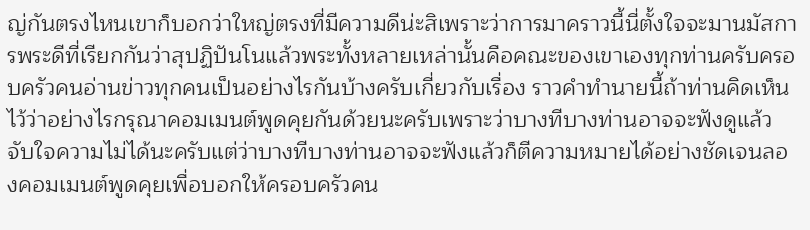ญ่กันตรงไหนเขาก็บอกว่าใหญ่ตรงที่มีความดีน่ะสิเพราะว่าการมาคราวนี้นี่ตั้งใจจะมานมัสการพระดีที่เรียกกันว่าสุปฏิปันโนแล้วพระทั้งหลายเหล่านั้นคือคณะของเขาเองทุกท่านครับครอบครัวคนอ่านข่าวทุกคนเป็นอย่างไรกันบ้างครับเกี่ยวกับเรื่อง ราวคำทำนายนี้ถ้าท่านคิดเห็นไว้ว่าอย่างไรกรุณาคอมเมนต์พูดคุยกันด้วยนะครับเพราะว่าบางทีบางท่านอาจจะฟังดูแล้วจับใจความไม่ได้นะครับแต่ว่าบางทีบางท่านอาจจะฟังแล้วก็ตีความหมายได้อย่างชัดเจนลองคอมเมนต์พูดคุยเพื่อบอกให้ครอบครัวคน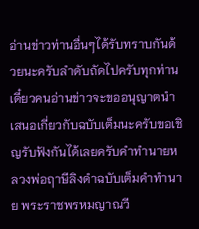อ่านข่าวท่านอื่นๆได้รับทราบกันด้วยนะครับลำดับถัดไปครับทุกท่านเดี๋ยวคนอ่านข่าวจะขออนุญาตนำเสนอเกี่ยวกับฉบับเต็มนะครับขอเชิญรับฟังกันได้เลยครับคำทำนายหลวงพ่อฤาษีลิงดำฉบับเต็มคำทำนาย พระราชพรหมญาณวี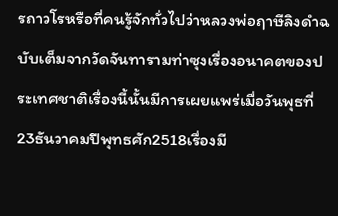รถาวโรหรือที่คนรู้จักทั่วไปว่าหลวงพ่อฤาษีลิงดำฉบับเต็มจากวัดจันทารามท่าซุงเรื่องอนาคตของประเทศชาติเรื่องนี้นั้นมีการเผยแพร่เมื่อวันพุธที่23ธันวาคมปีพุทธศัก2518เรื่องมี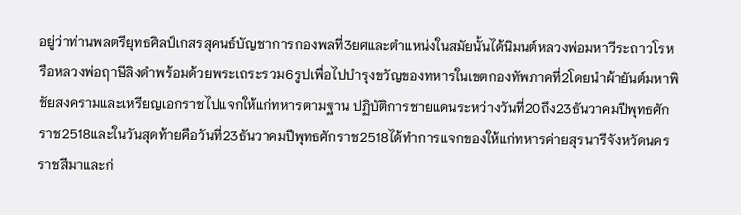อยู่ว่าท่านพลตรียุทธศิลป์เกสรสุคนธ์บัญชาการกองพลที่3ยศและตำแหน่งในสมัยนั้นได้นิมนต์หลวงพ่อมหาวีระถาวโรหรือหลวงพ่อฤาษีลิงดำพร้อมด้วยพระเถระรวม6รูปเพื่อไปบำรุงขวัญของทหารในเขตกองทัพภาคที่2โดยนำผ้ายันต์มหาพิชัยสงครามและเหรียญเอกราชไปแจกให้แก่ทหารตามฐาน ปฏิบัติการชายแดนระหว่างวันที่20ถึง23ธันวาคมปีพุทธศักราช2518และในวันสุดท้ายคือวันที่23ธันวาคมปีพุทธศักราช2518ได้ทำการแจกของให้แก่ทหารค่ายสุรนารีจังหวัดนครราชสีมาและก่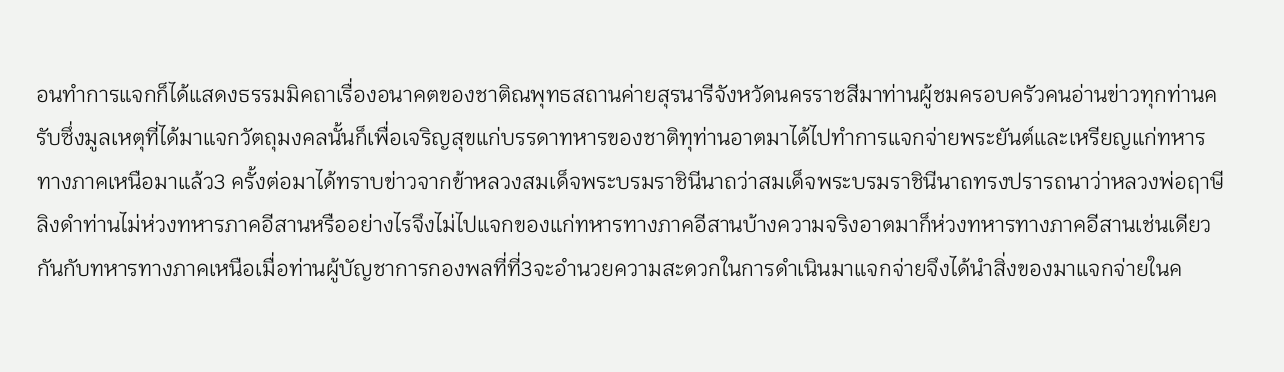อนทำการแจกก็ได้แสดงธรรมมิคถาเรื่องอนาคตของชาติณพุทธสถานค่ายสุรนารีจังหวัดนครราชสีมาท่านผู้ชมครอบครัวคนอ่านข่าวทุกท่านครับซึ่งมูลเหตุที่ได้มาแจกวัตถุมงคลนั้นก็เพื่อเจริญสุขแก่บรรดาทหารของชาติทุท่านอาตมาได้ไปทำการแจกจ่ายพระยันต์และเหรียญแก่ทหารทางภาคเหนือมาแล้ว3 ครั้งต่อมาได้ทราบข่าวจากข้าหลวงสมเด็จพระบรมราชินีนาถว่าสมเด็จพระบรมราชินีนาถทรงปรารถนาว่าหลวงพ่อฤาษีลิงดำท่านไม่ห่วงทหารภาคอีสานหรืออย่างไรจึงไม่ไปแจกของแก่ทหารทางภาคอีสานบ้างความจริงอาตมาก็ห่วงทหารทางภาคอีสานเช่นเดียวกันกับทหารทางภาคเหนือเมื่อท่านผู้บัญชาการกองพลที่ที่3จะอำนวยความสะดวกในการดำเนินมาแจกจ่ายจึงได้นำสิ่งของมาแจกจ่ายในค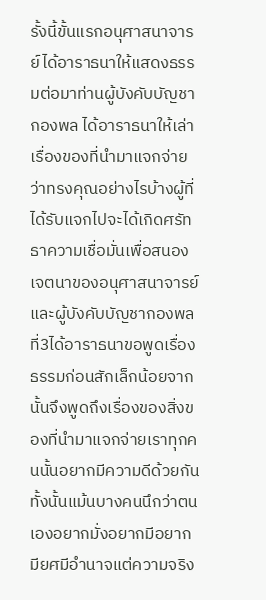รั้งนี้ขั้นแรกอนุศาสนาจารย์ได้อาราธนาให้แสดงธรรมต่อมาท่านผู้บังคับบัญชากองพล ได้อาราธนาให้เล่าเรื่องของที่นำมาแจกจ่ายว่าทรงคุณอย่างไรบ้างผู้ที่ได้รับแจกไปจะได้เกิดศรัทธาความเชื่อมั่นเพื่อสนองเจตนาของอนุศาสนาจารย์และผู้บังคับบัญชากองพลที่3ได้อาราธนาขอพูดเรื่องธรรมก่อนสักเล็กน้อยจากนั้นจึงพูดถึงเรื่องของสิ่งของที่นำมาแจกจ่ายเราทุกคนนั้นอยากมีความดีด้วยกันทั้งนั้นแม้นบางคนนึกว่าตนเองอยากมั่งอยากมีอยากมียศมีอำนาจแต่ความจริง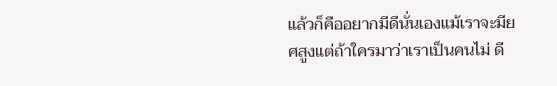แล้วก็คืออยากมีดีนั่นเองแม้เราจะมียศสูงแต่ถ้าใครมาว่าเราเป็นคนไม่ ดี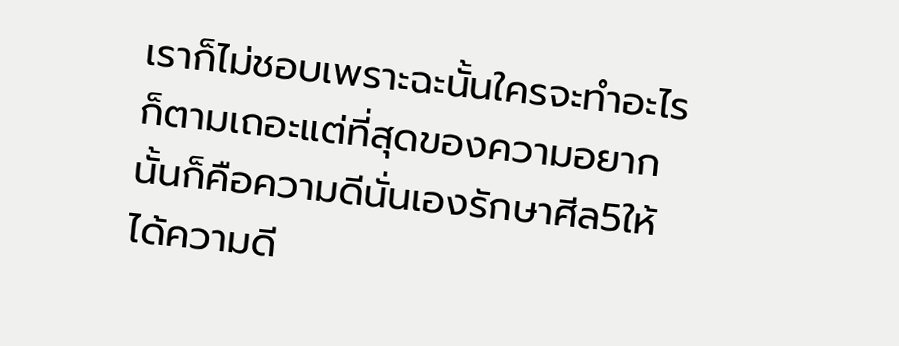เราก็ไม่ชอบเพราะฉะนั้นใครจะทำอะไรก็ตามเถอะแต่ที่สุดของความอยากนั้นก็คือความดีนั่นเองรักษาศีล5ให้ได้ความดี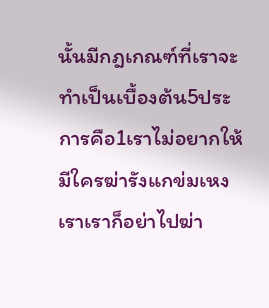นั้นมีกฎเกณฑ์ที่เราจะทำเป็นเบื้องต้น5ประการคือ1เราไม่อยากให้มีใครฆ่ารังแกข่มเหงเราเราก็อย่าไปฆ่า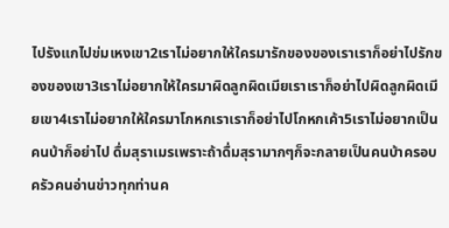ไปรังแกไปข่มเหงเขา2เราไม่อยากให้ใครมารักของของเราเราก็อย่าไปรักของของเขา3เราไม่อยากให้ใครมาผิดลูกผิดเมียเราเราก็อย่าไปผิดลูกผิดเมียเขา4เราไม่อยากให้ใครมาโกหกเราเราก็อย่าไปโกหกเค้า5เราไม่อยากเป็นคนบ้าก็อย่าไป ดื่มสุราเมรเพราะถ้าดื่มสุรามากๆก็จะกลายเป็นคนบ้าครอบครัวคนอ่านข่าวทุกท่านค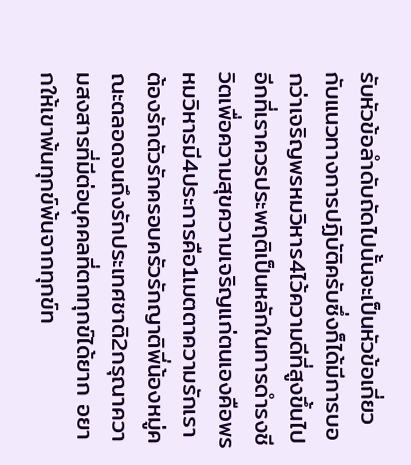รับหัวข้อลำดับถัดไปนั้นจะเป็นหัวข้อเกี่ยวกับแนวทางการปฏิบัติครับซึ่งก็ได้มีการบอกว่าเจริญพรหมวิหาร4ไว้ความดีที่สูงขึ้นไปอีกที่เราควรประพฤติเป็นหลักในการดำรงชีวิตเพื่อความสุขความเจริญแก่ตนเองคือพรหมวิหารมี4ประการคือ1เมตตาความรักเราต้องรักตัวรักครอบครัวรักญาติพี่น้องหมู่คณะตลอดจนถึงรักประเทศชาติ2กรุณาความสงสารที่มีต่อบุคคลที่ตกทุกข์ได้ยาก อยากให้เขาพ้นทุกข์พ้นจากทุกข์ท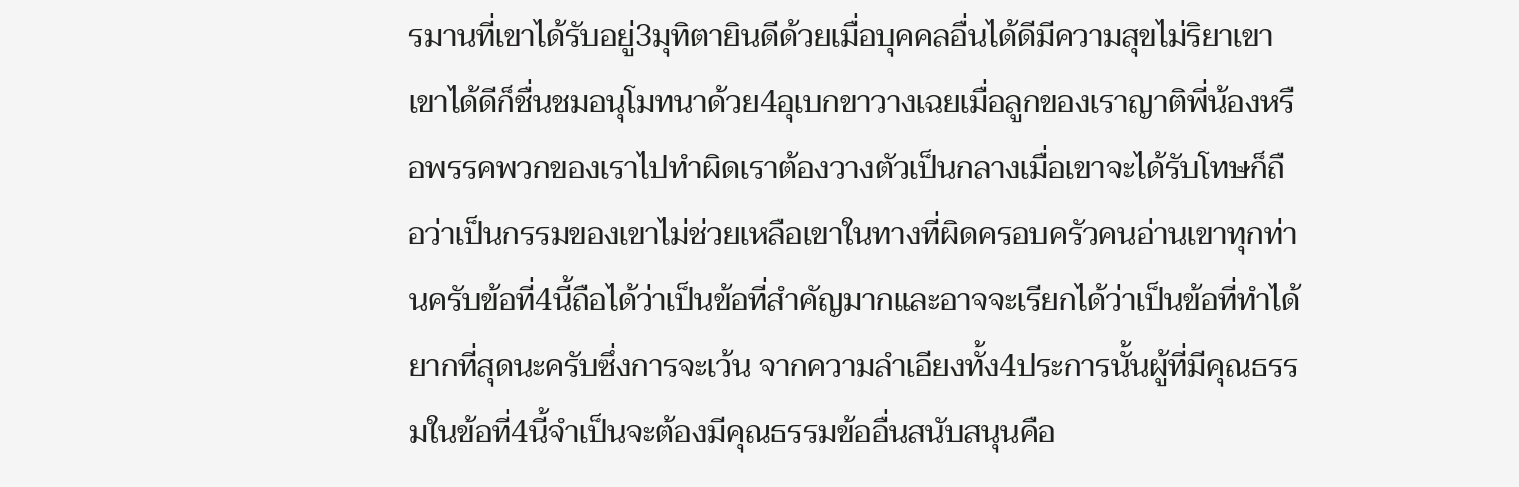รมานที่เขาได้รับอยู่3มุทิตายินดีด้วยเมื่อบุคคลอื่นได้ดีมีความสุขไม่ริยาเขาเขาได้ดีก็ชื่นชมอนุโมทนาด้วย4อุเบกขาวางเฉยเมื่อลูกของเราญาติพี่น้องหรือพรรคพวกของเราไปทำผิดเราต้องวางตัวเป็นกลางเมื่อเขาจะได้รับโทษก็ถือว่าเป็นกรรมของเขาไม่ช่วยเหลือเขาในทางที่ผิดครอบครัวคนอ่านเขาทุกท่านครับข้อที่4นี้ถือได้ว่าเป็นข้อที่สำคัญมากและอาจจะเรียกได้ว่าเป็นข้อที่ทำได้ยากที่สุดนะครับซึ่งการจะเว้น จากความลำเอียงทั้ง4ประการนั้นผู้ที่มีคุณธรรมในข้อที่4นี้จำเป็นจะต้องมีคุณธรรมข้ออื่นสนับสนุนคือ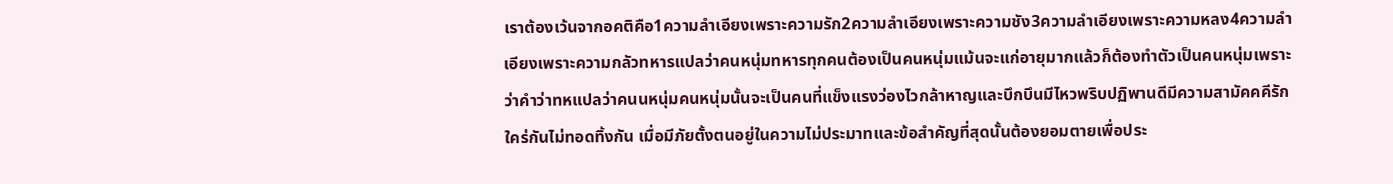เราต้องเว้นจากอคติคือ1ความลำเอียงเพราะความรัก2ความลำเอียงเพราะความชัง3ความลำเอียงเพราะความหลง4ความลำเอียงเพราะความกลัวทหารแปลว่าคนหนุ่มทหารทุกคนต้องเป็นคนหนุ่มแม้นจะแก่อายุมากแล้วก็ต้องทำตัวเป็นคนหนุ่มเพราะว่าคำว่าทหแปลว่าคนนหนุ่มคนหนุ่มนั้นจะเป็นคนที่แข็งแรงว่องไวกล้าหาญและบึกบึนมีไหวพริบปฏิพานดีมีความสามัคคคีรักใคร่กันไม่ทอดทิ้งกัน เมื่อมีภัยตั้งตนอยู่ในความไม่ประมาทและข้อสำคัญที่สุดนั้นต้องยอมตายเพื่อประ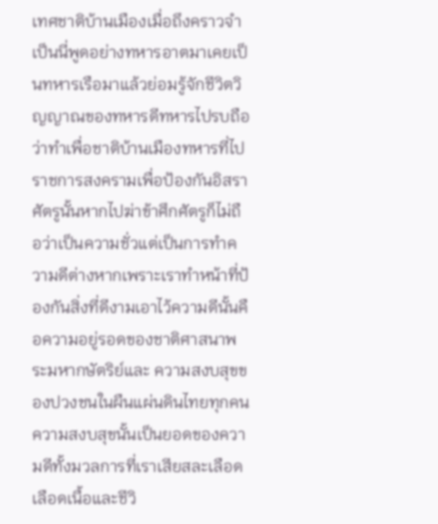เทศชาติบ้านเมืองเมื่อถึงคราวจำเป็นนี่พูดอย่างทหารอาตมาเคยเป็นทหารเรือมาแล้วย่อมรู้จักชีวิตวิญญาณของทหารดีทหารไปรบถือว่าทำเพื่อชาติบ้านเมืองทหารที่ไปราชการสงครามเพื่อป้องกันอิสราศัตรูนั้นหากไปฆ่าข้าศึกศัตรูก็ไม่ถือว่าเป็นความชั่วแต่เป็นการทำความดีต่างหากเพราะเราทำหน้าที่ป้องกันสิ่งที่ดีงามเอาไว้ความดีนั้นคือความอยู่รอดของชาติศาสนาพระมหากษัตริย์และ ความสงบสุขของปวงชนในผืนแผ่นดินไทยทุกคนความสงบสุขนั้นเป็นยอดของความดีทั้งมวลการที่เราเสียสละเลือดเลือดเนื้อและชีวิ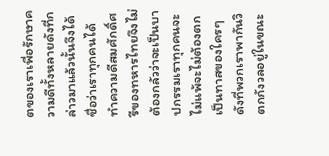ตของเราเพื่อรักษาความดีทั้งหลายดังที่กล่าวมาแล้วนั้นจึงได้ชื่อว่าเราทุกคนได้ทำความดีสมศักดิ์ศรีของทหารไทยจึงไม่ต้องกลัวว่าจะเป็นบาปกรรมเราทุกคนจะไม่แพ้จะไม่ต้องตกเป็นทาสของใครๆดังที่พวกเราพากันวิตกกังวลอยู่ในขณะ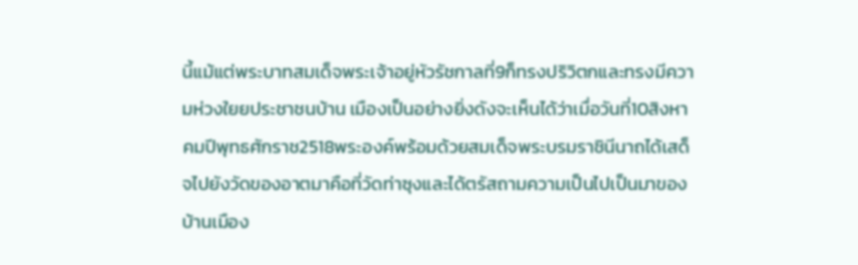นี้แม้แต่พระบาทสมเด็จพระเจ้าอยู่หัวรัชกาลที่9ก็ทรงปริวิตกและทรงมีความห่วงใยยประชาชนบ้าน เมืองเป็นอย่างยิ่งดังจะเห็นได้ว่าเมื่อวันที่10สิงหาคมปีพุทธศักราช2518พระองค์พร้อมด้วยสมเด็จพระบรมราชินีนาถได้เสด็จไปยังวัดของอาตมาคือที่วัดท่าซุงและได้ตรัสถามความเป็นไปเป็นมาของบ้านเมือง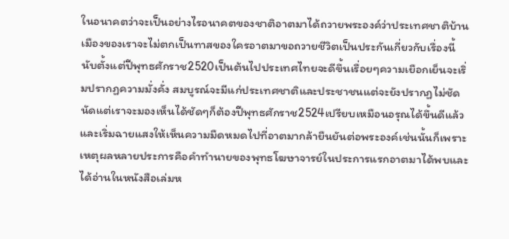ในอนาคตว่าจะเป็นอย่างไรอนาคตของชาติอาตมาได้ถวายพระองค์ว่าประเทศชาติบ้านเมืองของเราจะไม่ตกเป็นทาสของใครอาตมาขอถวายชีวิตเป็นประกันเกี่ยวกับเรื่องนี้นับตั้งแต่ปีพุทธศักราช2520เป็นต้นไปประเทศไทยจะดีขึ้นเรื่อยๆความเยือกเย็นจะเริ่มปรากฏความมั่งคั่ง สมบูรณ์จะมีแก่ประเทศชาติและประชาชนแต่จะยังปรากฏไม่ชัดนัดแต่เราจะมองเห็นได้ชัดๆก็ต้องปีพุทธศักราช2524เปรียบเหมือนอรุณได้ขึ้นดีแล้วและเริ่มฉายแสงให้เห็นความมืดหมดไปที่อาตมากล้ายืนยันต่อพระองค์เช่นนั้นก็เพราะเหตุผลหลายประการคือคำทำนายของพุทธโฆษาจารย์ในประการแรกอาตมาได้พบและได้อ่านในหนังสือเล่มห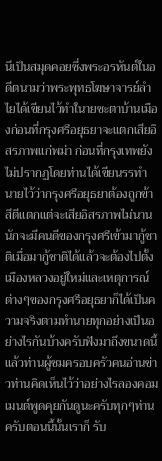นึเป็นสมุดคอยซึ่งพระอรหันต์ในอดีตนามว่าพระพุทธโฆษาจารย์ลำไยได้เขียนไว้ทำในายชะตาบ้านเมืองก่อนที่กรุงศรีอยุธยาจะแตกเสียอิสรภาพแก่พม่า ก่อนที่กรุงเทพยังไม่ปรากฏโดยท่านได้เขียนรรทำนายไว้ว่ากรุงศรีอยุธยาต้องถูกข้าสึตีแตกแต่จะเสียอิสรภาพไม่นานนักจะมีคนดีของกรุงศรีเข้ามากู้ชาติเมื่อมากู้ชาติได้แล้วจะต้องไปตั้งเมืองหลวงอยู่ใหม่และเหตุการณ์ต่างๆของกรุงศรีอยุธยาก็ได้เป็นความจริงตามทำนายทุกอย่างเป็นอย่างไรกันบ้างครับฟังมาถึงขนาดนี้แล้วท่านผู้ชมครอบครัวคนอ่านข่าวท่านคิดเห็นไว้ว่าอย่างไรลองคอมเมนต์พูดคุยกันดูนะครับทุกๆท่านครับตอนนี้นั้นเราก็ รับ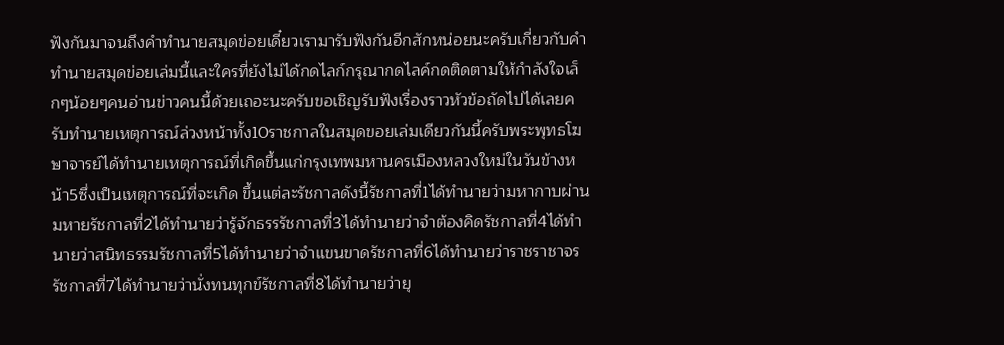ฟังกันมาจนถึงคำทำนายสมุดข่อยเดี๋ยวเรามารับฟังกันอีกสักหน่อยนะครับเกี่ยวกับคำทำนายสมุดข่อยเล่มนี้และใครที่ยังไม่ได้กดไลก์กรุณากดไลค์กดติดตามให้กำลังใจเล็กๆน้อยๆคนอ่านข่าวคนนี้ด้วยเถอะนะครับขอเชิญรับฟังเรื่องราวหัวข้อถัดไปได้เลยครับทำนายเหตุการณ์ล่วงหน้าทั้ง10ราชกาลในสมุดขอยเล่มเดียวกันนี้ครับพระพุทธโฆษาจารย์ได้ทำนายเหตุการณ์ที่เกิดขึ้นแก่กรุงเทพมหานครเมืองหลวงใหม่ในวันข้างหน้า5ซึ่งเป็นเหตุการณ์ที่จะเกิด ขึ้นแต่ละรัชกาลดังนี้รัชกาลที่1ได้ทำนายว่ามหากาบผ่านมหายรัชกาลที่2ได้ทำนายว่ารู้จักธรรรัชกาลที่3ได้ทำนายว่าจำต้องคิดรัชกาลที่4ได้ทำนายว่าสนิทธรรมรัชกาลที่5ได้ทำนายว่าจำแขนขาดรัชกาลที่6ได้ทำนายว่าราชราชาจรรัชกาลที่7ได้ทำนายว่านั่งทนทุกข์รัชกาลที่8ได้ทำนายว่ายุ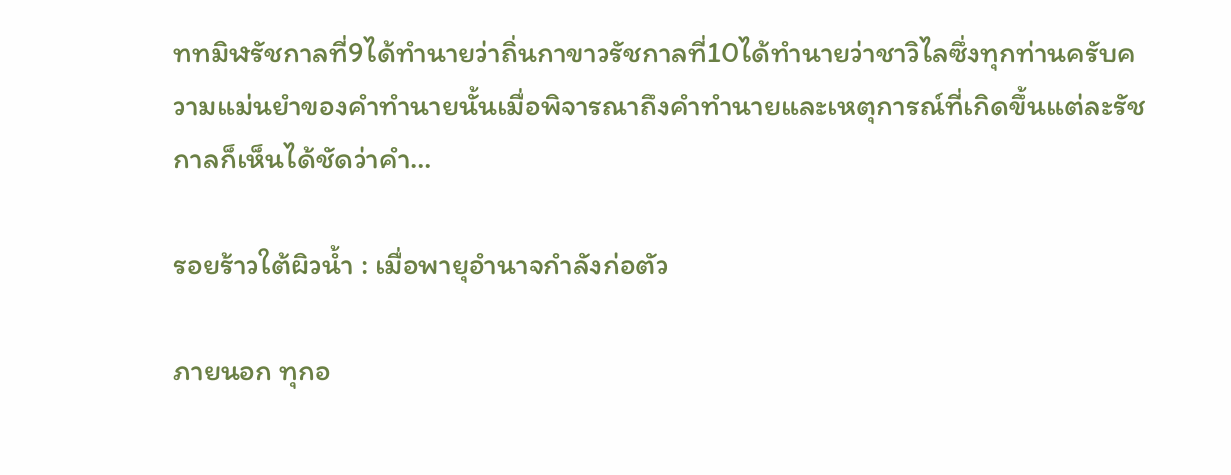ททมิฬรัชกาลที่9ได้ทำนายว่าถิ่นกาขาวรัชกาลที่10ได้ทำนายว่าชาวิไลซึ่งทุกท่านครับความแม่นยำของคำทำนายนั้นเมื่อพิจารณาถึงคำทำนายและเหตุการณ์ที่เกิดขึ้นแต่ละรัชกาลก็เห็นได้ชัดว่าคำ…

รอยร้าวใต้ผิวน้ำ : เมื่อพายุอำนาจกำลังก่อตัว

ภายนอก ทุกอ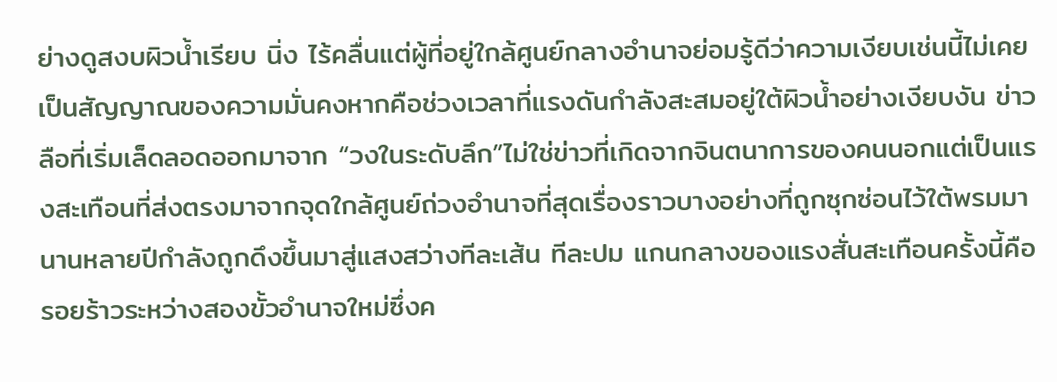ย่างดูสงบผิวน้ำเรียบ นิ่ง ไร้คลื่นแต่ผู้ที่อยู่ใกล้ศูนย์กลางอำนาจย่อมรู้ดีว่าความเงียบเช่นนี้ไม่เคยเป็นสัญญาณของความมั่นคงหากคือช่วงเวลาที่แรงดันกำลังสะสมอยู่ใต้ผิวน้ำอย่างเงียบงัน ข่าวลือที่เริ่มเล็ดลอดออกมาจาก “วงในระดับลึก”ไม่ใช่ข่าวที่เกิดจากจินตนาการของคนนอกแต่เป็นแรงสะเทือนที่ส่งตรงมาจากจุดใกล้ศูนย์ถ่วงอำนาจที่สุดเรื่องราวบางอย่างที่ถูกซุกซ่อนไว้ใต้พรมมานานหลายปีกำลังถูกดึงขึ้นมาสู่แสงสว่างทีละเส้น ทีละปม แกนกลางของแรงสั่นสะเทือนครั้งนี้คือรอยร้าวระหว่างสองขั้วอำนาจใหม่ซึ่งค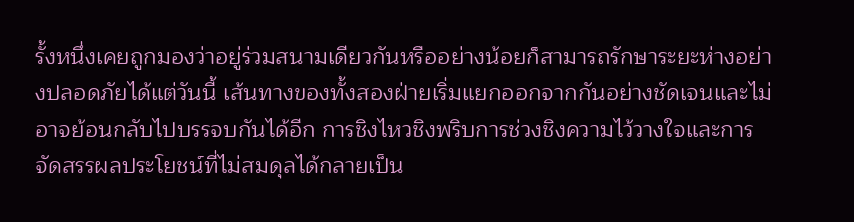รั้งหนึ่งเคยถูกมองว่าอยู่ร่วมสนามเดียวกันหรืออย่างน้อยก็สามารถรักษาระยะห่างอย่างปลอดภัยได้แต่วันนี้ เส้นทางของทั้งสองฝ่ายเริ่มแยกออกจากกันอย่างชัดเจนและไม่อาจย้อนกลับไปบรรจบกันได้อีก การชิงไหวชิงพริบการช่วงชิงความไว้วางใจและการจัดสรรผลประโยชน์ที่ไม่สมดุลได้กลายเป็น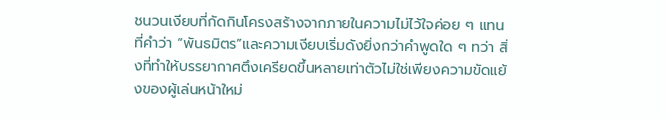ชนวนเงียบที่กัดกินโครงสร้างจากภายในความไม่ไว้ใจค่อย ๆ แทนที่คำว่า “พันธมิตร”และความเงียบเริ่มดังยิ่งกว่าคำพูดใด ๆ ทว่า สิ่งที่ทำให้บรรยากาศตึงเครียดขึ้นหลายเท่าตัวไม่ใช่เพียงความขัดแย้งของผู้เล่นหน้าใหม่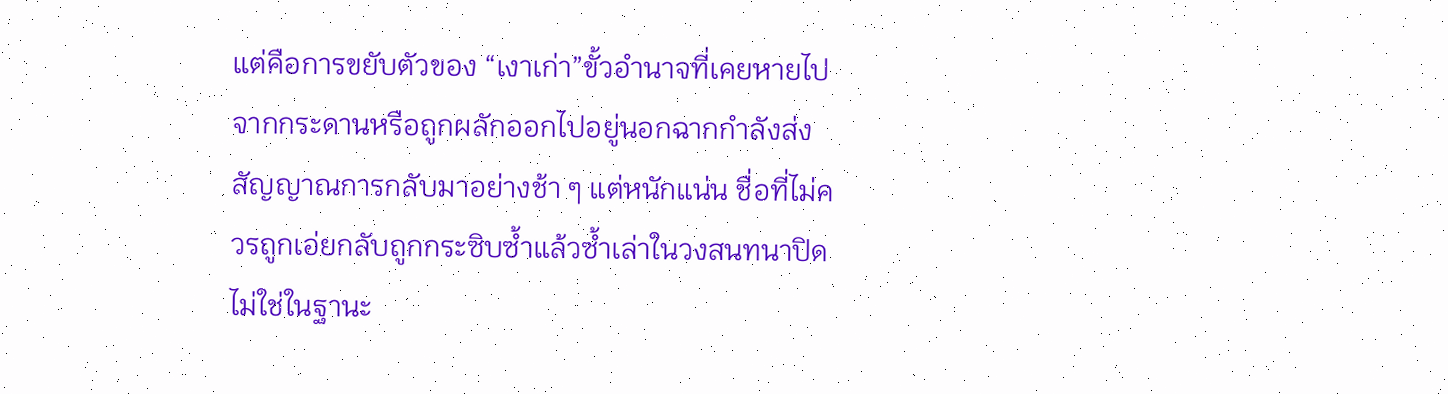แต่คือการขยับตัวของ “เงาเก่า”ขั้วอำนาจที่เคยหายไปจากกระดานหรือถูกผลักออกไปอยู่นอกฉากกำลังส่งสัญญาณการกลับมาอย่างช้า ๆ แต่หนักแน่น ชื่อที่ไม่ควรถูกเอ่ยกลับถูกกระซิบซ้ำแล้วซ้ำเล่าในวงสนทนาปิดไม่ใช่ในฐานะ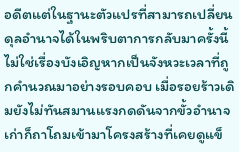อดีตแต่ในฐานะตัวแปรที่สามารถเปลี่ยนดุลอำนาจได้ในพริบตาการกลับมาครั้งนี้ไม่ใช่เรื่องบังเอิญหากเป็นจังหวะเวลาที่ถูกคำนวณมาอย่างรอบคอบ เมื่อรอยร้าวเดิมยังไม่ทันสมานแรงกดดันจากขั้วอำนาจเก่าก็ถาโถมเข้ามาโครงสร้างที่เคยดูแข็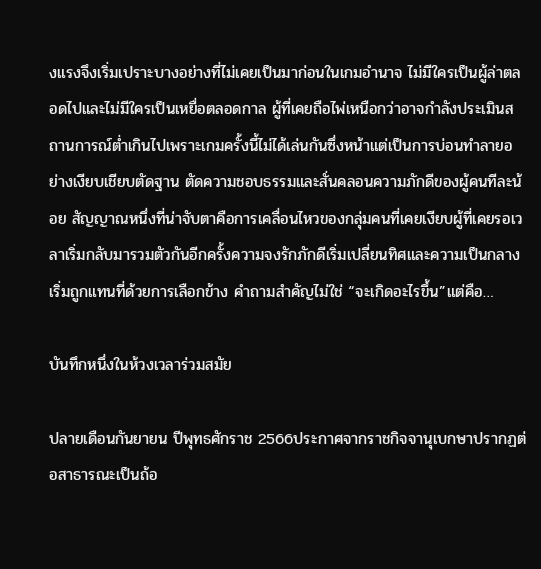งแรงจึงเริ่มเปราะบางอย่างที่ไม่เคยเป็นมาก่อนในเกมอำนาจ ไม่มีใครเป็นผู้ล่าตลอดไปและไม่มีใครเป็นเหยื่อตลอดกาล ผู้ที่เคยถือไพ่เหนือกว่าอาจกำลังประเมินสถานการณ์ต่ำเกินไปเพราะเกมครั้งนี้ไม่ได้เล่นกันซึ่งหน้าแต่เป็นการบ่อนทำลายอย่างเงียบเชียบตัดฐาน ตัดความชอบธรรมและสั่นคลอนความภักดีของผู้คนทีละน้อย สัญญาณหนึ่งที่น่าจับตาคือการเคลื่อนไหวของกลุ่มคนที่เคยเงียบผู้ที่เคยรอเวลาเริ่มกลับมารวมตัวกันอีกครั้งความจงรักภักดีเริ่มเปลี่ยนทิศและความเป็นกลางเริ่มถูกแทนที่ด้วยการเลือกข้าง คำถามสำคัญไม่ใช่ “จะเกิดอะไรขึ้น”แต่คือ…

บันทึกหนึ่งในห้วงเวลาร่วมสมัย

ปลายเดือนกันยายน ปีพุทธศักราช 2566ประกาศจากราชกิจจานุเบกษาปรากฏต่อสาธารณะเป็นถ้อ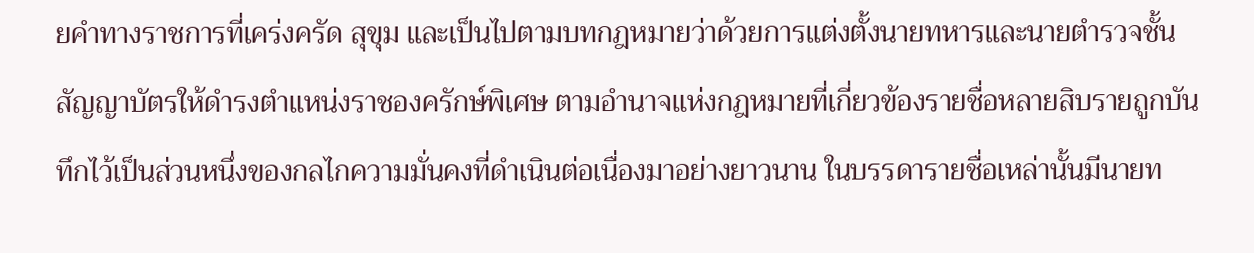ยคำทางราชการที่เคร่งครัด สุขุม และเป็นไปตามบทกฎหมายว่าด้วยการแต่งตั้งนายทหารและนายตำรวจชั้นสัญญาบัตรให้ดำรงตำแหน่งราชองครักษ์พิเศษ ตามอำนาจแห่งกฎหมายที่เกี่ยวข้องรายชื่อหลายสิบรายถูกบันทึกไว้เป็นส่วนหนึ่งของกลไกความมั่นคงที่ดำเนินต่อเนื่องมาอย่างยาวนาน ในบรรดารายชื่อเหล่านั้นมีนายท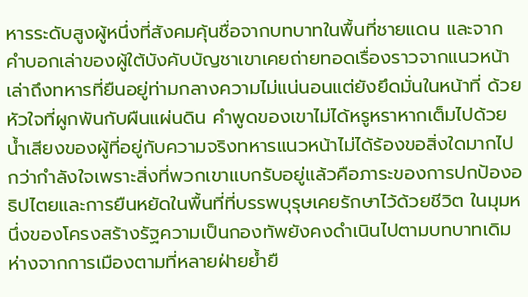หารระดับสูงผู้หนึ่งที่สังคมคุ้นชื่อจากบทบาทในพื้นที่ชายแดน และจากคำบอกเล่าของผู้ใต้บังคับบัญชาเขาเคยถ่ายทอดเรื่องราวจากแนวหน้าเล่าถึงทหารที่ยืนอยู่ท่ามกลางความไม่แน่นอนแต่ยังยึดมั่นในหน้าที่ ด้วยหัวใจที่ผูกพันกับผืนแผ่นดิน คำพูดของเขาไม่ได้หรูหราหากเต็มไปด้วยน้ำเสียงของผู้ที่อยู่กับความจริงทหารแนวหน้าไม่ได้ร้องขอสิ่งใดมากไปกว่ากำลังใจเพราะสิ่งที่พวกเขาแบกรับอยู่แล้วคือภาระของการปกป้องอธิปไตยและการยืนหยัดในพื้นที่ที่บรรพบุรุษเคยรักษาไว้ด้วยชีวิต ในมุมหนึ่งของโครงสร้างรัฐความเป็นกองทัพยังคงดำเนินไปตามบทบาทเดิมห่างจากการเมืองตามที่หลายฝ่ายย้ำยื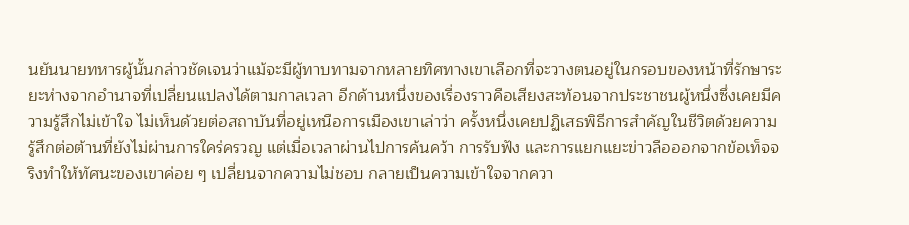นยันนายทหารผู้นั้นกล่าวชัดเจนว่าแม้จะมีผู้ทาบทามจากหลายทิศทางเขาเลือกที่จะวางตนอยู่ในกรอบของหน้าที่รักษาระยะห่างจากอำนาจที่เปลี่ยนแปลงได้ตามกาลเวลา อีกด้านหนึ่งของเรื่องราวคือเสียงสะท้อนจากประชาชนผู้หนึ่งซึ่งเคยมีความรู้สึกไม่เข้าใจ ไม่เห็นด้วยต่อสถาบันที่อยู่เหนือการเมืองเขาเล่าว่า ครั้งหนึ่งเคยปฏิเสธพิธีการสำคัญในชีวิตด้วยความรู้สึกต่อต้านที่ยังไม่ผ่านการใคร่ครวญ แต่เมื่อเวลาผ่านไปการค้นคว้า การรับฟัง และการแยกแยะข่าวลือออกจากข้อเท็จจริงทำให้ทัศนะของเขาค่อย ๆ เปลี่ยนจากความไม่ชอบ กลายเป็นความเข้าใจจากควา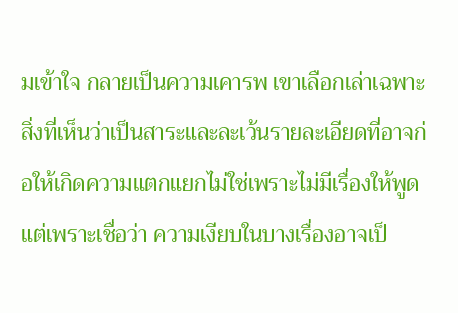มเข้าใจ กลายเป็นความเคารพ เขาเลือกเล่าเฉพาะสิ่งที่เห็นว่าเป็นสาระและละเว้นรายละเอียดที่อาจก่อให้เกิดความแตกแยกไม่ใช่เพราะไม่มีเรื่องให้พูดแต่เพราะเชื่อว่า ความเงียบในบางเรื่องอาจเป็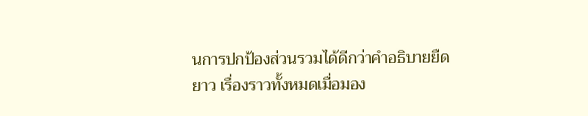นการปกป้องส่วนรวมได้ดีกว่าคำอธิบายยืดยาว เรื่องราวทั้งหมดเมื่อมอง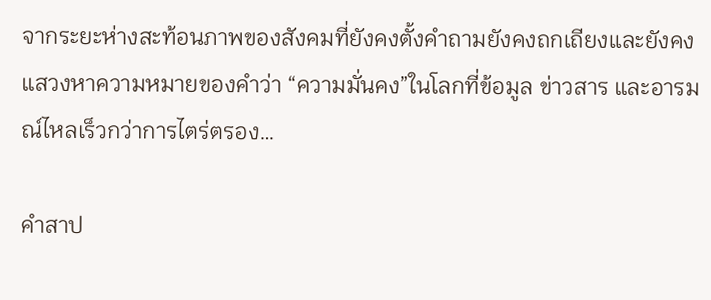จากระยะห่างสะท้อนภาพของสังคมที่ยังคงตั้งคำถามยังคงถกเถียงและยังคงแสวงหาความหมายของคำว่า “ความมั่นคง”ในโลกที่ข้อมูล ข่าวสาร และอารมณ์ไหลเร็วกว่าการไตร่ตรอง…

คำสาป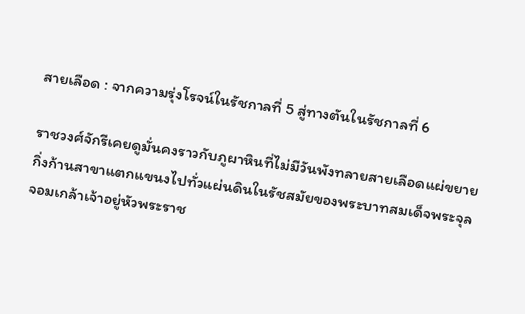สายเลือด : จากความรุ่งโรจน์ในรัชกาลที่ 5 สู่ทางตันในรัชกาลที่ 6

ราชวงศ์จักรีเคยดูมั่นคงราวกับภูผาหินที่ไม่มีวันพังทลายสายเลือดแผ่ขยาย กิ่งก้านสาขาแตกแขนงไปทั่วแผ่นดินในรัชสมัยของพระบาทสมเด็จพระจุลจอมเกล้าเจ้าอยู่หัวพระราช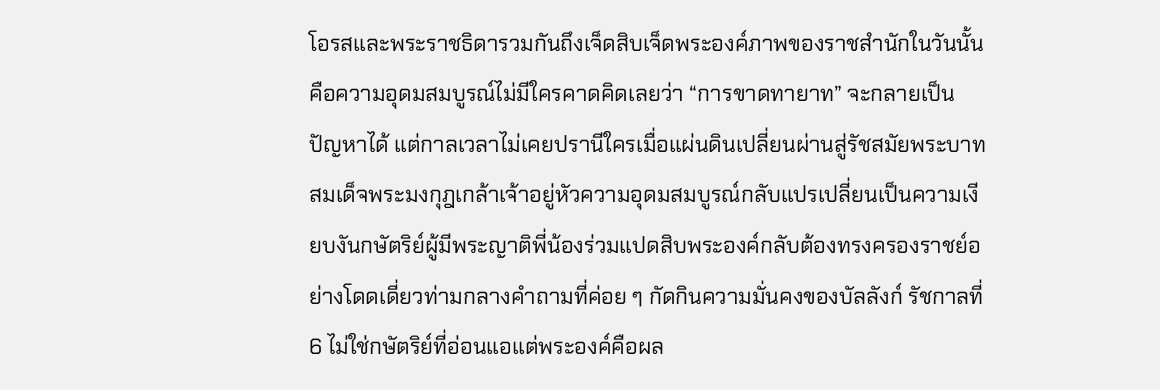โอรสและพระราชธิดารวมกันถึงเจ็ดสิบเจ็ดพระองค์ภาพของราชสำนักในวันนั้นคือความอุดมสมบูรณ์ไม่มีใครคาดคิดเลยว่า “การขาดทายาท” จะกลายเป็นปัญหาได้ แต่กาลเวลาไม่เคยปรานีใครเมื่อแผ่นดินเปลี่ยนผ่านสู่รัชสมัยพระบาทสมเด็จพระมงกุฎเกล้าเจ้าอยู่หัวความอุดมสมบูรณ์กลับแปรเปลี่ยนเป็นความเงียบงันกษัตริย์ผู้มีพระญาติพี่น้องร่วมแปดสิบพระองค์กลับต้องทรงครองราชย์อย่างโดดเดี่ยวท่ามกลางคำถามที่ค่อย ๆ กัดกินความมั่นคงของบัลลังก์ รัชกาลที่ 6 ไม่ใช่กษัตริย์ที่อ่อนแอแต่พระองค์คือผล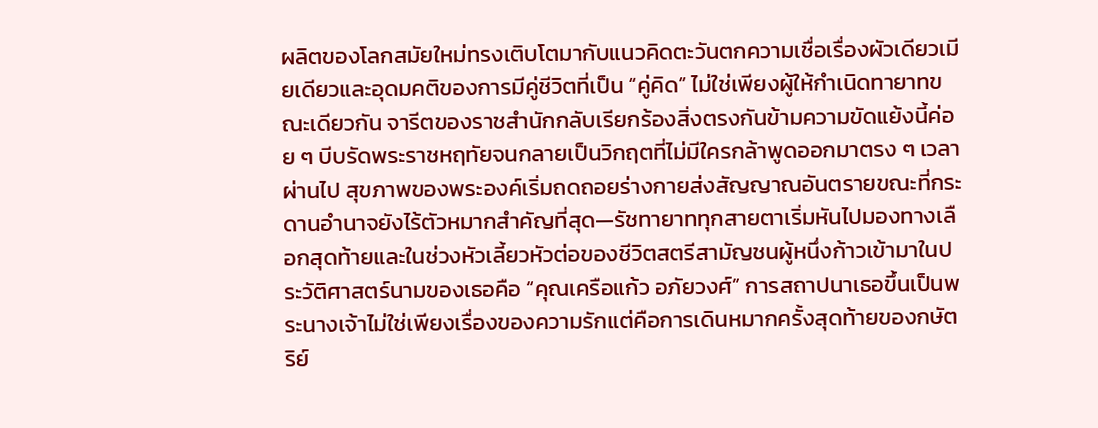ผลิตของโลกสมัยใหม่ทรงเติบโตมากับแนวคิดตะวันตกความเชื่อเรื่องผัวเดียวเมียเดียวและอุดมคติของการมีคู่ชีวิตที่เป็น “คู่คิด” ไม่ใช่เพียงผู้ให้กำเนิดทายาทขณะเดียวกัน จารีตของราชสำนักกลับเรียกร้องสิ่งตรงกันข้ามความขัดแย้งนี้ค่อย ๆ บีบรัดพระราชหฤทัยจนกลายเป็นวิกฤตที่ไม่มีใครกล้าพูดออกมาตรง ๆ เวลาผ่านไป สุขภาพของพระองค์เริ่มถดถอยร่างกายส่งสัญญาณอันตรายขณะที่กระดานอำนาจยังไร้ตัวหมากสำคัญที่สุด—รัชทายาททุกสายตาเริ่มหันไปมองทางเลือกสุดท้ายและในช่วงหัวเลี้ยวหัวต่อของชีวิตสตรีสามัญชนผู้หนึ่งก้าวเข้ามาในประวัติศาสตร์นามของเธอคือ “คุณเครือแก้ว อภัยวงศ์” การสถาปนาเธอขึ้นเป็นพระนางเจ้าไม่ใช่เพียงเรื่องของความรักแต่คือการเดินหมากครั้งสุดท้ายของกษัตริย์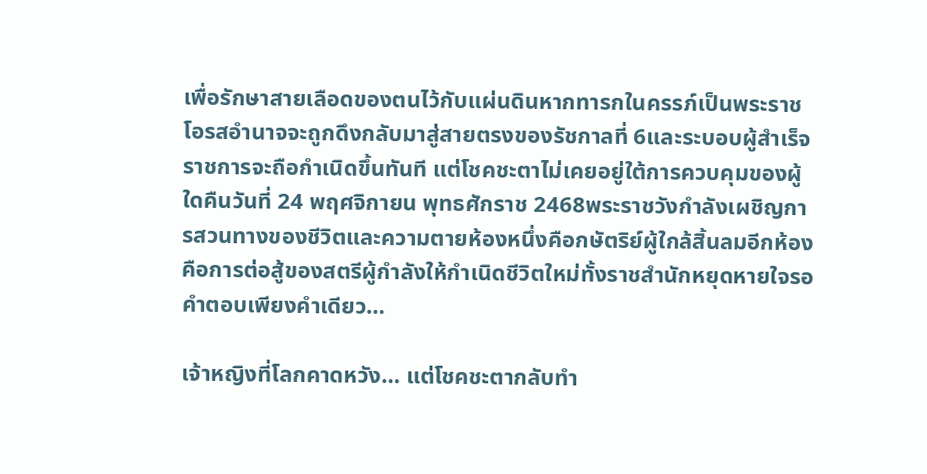เพื่อรักษาสายเลือดของตนไว้กับแผ่นดินหากทารกในครรภ์เป็นพระราชโอรสอำนาจจะถูกดึงกลับมาสู่สายตรงของรัชกาลที่ 6และระบอบผู้สำเร็จราชการจะถือกำเนิดขึ้นทันที แต่โชคชะตาไม่เคยอยู่ใต้การควบคุมของผู้ใดคืนวันที่ 24 พฤศจิกายน พุทธศักราช 2468พระราชวังกำลังเผชิญการสวนทางของชีวิตและความตายห้องหนึ่งคือกษัตริย์ผู้ใกล้สิ้นลมอีกห้องคือการต่อสู้ของสตรีผู้กำลังให้กำเนิดชีวิตใหม่ทั้งราชสำนักหยุดหายใจรอคำตอบเพียงคำเดียว…

เจ้าหญิงที่โลกคาดหวัง… แต่โชคชะตากลับทำ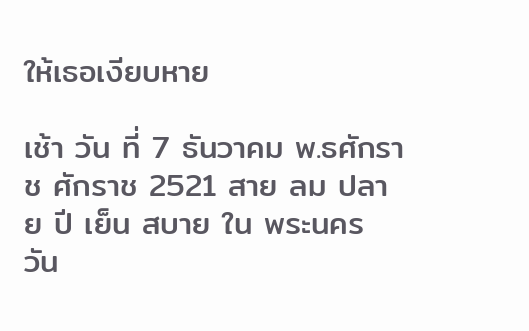ให้เธอเงียบหาย

เช้า วัน ที่ 7 ธันวาคม พ.ธศักราช ศักราช 2521 สาย ลม ปลาย ปี เย็น สบาย ใน พระนคร วัน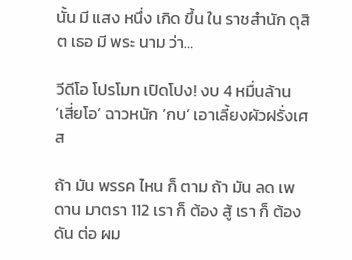นั้น มี แสง หนึ่ง เกิด ขึ้น ใน ราชสำนัก ดุสิต เธอ มี พระ นาม ว่า…

วีดีโอ โปรโมท เปิดโปง! งบ 4 หมื่นล้าน ‘เสี่ยโอ’ ฉาวหนัก ‘กบ’ เอาเลี้ยงผัวฝรั่งเศส

ถ้า มัน พรรค ไหน ก็ ตาม ถ้า มัน ลด เพดาน มาตรา 112 เรา ก็ ต้อง สู้ เรา ก็ ต้อง ดัน ต่อ ผม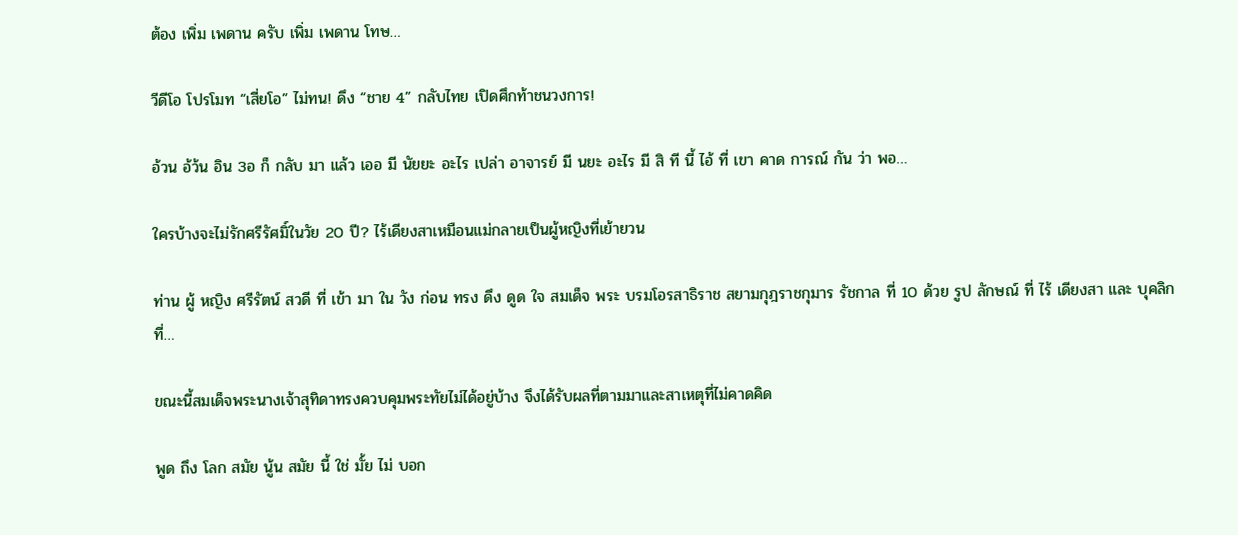ต้อง เพิ่ม เพดาน ครับ เพิ่ม เพดาน โทษ…

วีดีโอ โปรโมท “เสี่ยโอ” ไม่ทน! ดึง “ชาย 4” กลับไทย เปิดศึกท้าชนวงการ!

อ้วน อ้ว้น อิน 3อ ก็ กลับ มา แล้ว เออ มี นัยยะ อะไร เปล่า อาจารย์ มี นยะ อะไร มี สิ ที นี้ ไอ้ ที่ เขา คาด การณ์ กัน ว่า พอ…

ใครบ้างจะไม่รักศรีรัศมิ์ในวัย 20 ปี? ไร้เดียงสาเหมือนแม่กลายเป็นผู้หญิงที่เย้ายวน

ท่าน ผู้ หญิง ศรีรัตน์ สวดี ที่ เข้า มา ใน วัง ก่อน ทรง ดึง ดูด ใจ สมเด็จ พระ บรมโอรสาธิราช สยามกุฎราชกุมาร รัชกาล ที่ 10 ด้วย รูป ลักษณ์ ที่ ไร้ เดียงสา และ บุคลิก ที่…

ขณะนี้สมเด็จพระนางเจ้าสุทิดาทรงควบคุมพระทัยไม่ได้อยู่บ้าง จึงได้รับผลที่ตามมาและสาเหตุที่ไม่คาดคิด

พูด ถึง โลก สมัย นู้น สมัย นี้ ใช่ มั้ย ไม่ บอก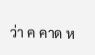ว่า ค คาด ห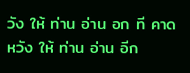วัง ให้ ท่าน อ่าน อก ที คาด หวัง ให้ ท่าน อ่าน อีก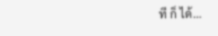ที ก็ ได้…